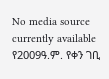No media source currently available
የ2009ዓ.ም. የቀን ገቢ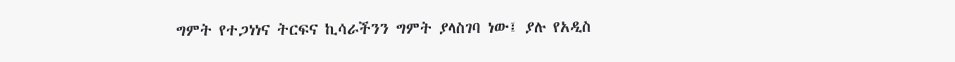ግምት የተጋነነና ትርፍና ኪሳራችንን ግምት ያላስገባ ነው፤ ያሉ የአዲስ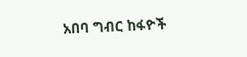አበባ ግብር ከፋዮች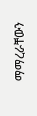ማማረራቸውን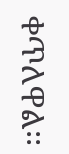ቀጥለዋል፡፡